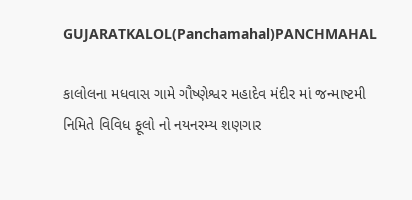GUJARATKALOL(Panchamahal)PANCHMAHAL

કાલોલના મધવાસ ગામે ગૌષ્ણેશ્વર મહાદેવ મંદીર માં જન્માષ્ટમી નિમિતે વિવિધ ફૂલો નો નયનરમ્ય શણગાર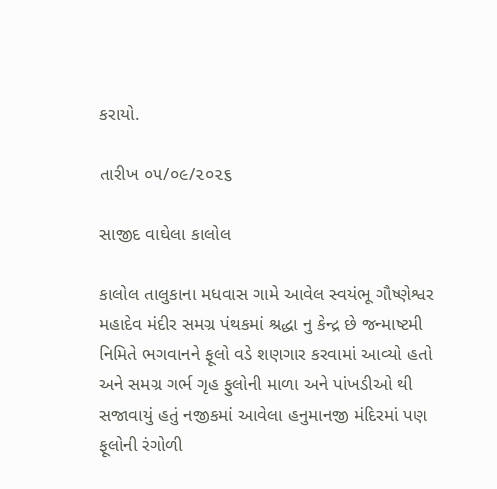કરાયો.

તારીખ ૦૫/૦૯/૨૦૨૬

સાજીદ વાઘેલા કાલોલ

કાલોલ તાલુકાના મધવાસ ગામે આવેલ સ્વયંભૂ ગૌષ્ણેશ્વર મહાદેવ મંદીર સમગ્ર પંથકમાં શ્રદ્ધા નુ કેન્દ્ર છે જન્માષ્ટમી નિમિતે ભગવાનને ફૂલો વડે શણગાર કરવામાં આવ્યો હતો અને સમગ્ર ગર્ભ ગૃહ ફુલોની માળા અને પાંખડીઓ થી સજાવાયું હતું નજીકમાં આવેલા હનુમાનજી મંદિરમાં પણ ફૂલોની રંગોળી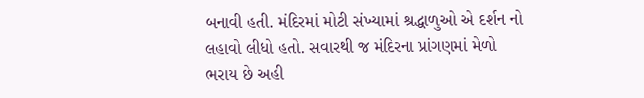બનાવી હતી. મંદિરમાં મોટી સંખ્યામાં શ્રદ્ધાળુઓ એ દર્શન નો લહાવો લીધો હતો. સવારથી જ મંદિરના પ્રાંગણમાં મેળો ભરાય છે અહી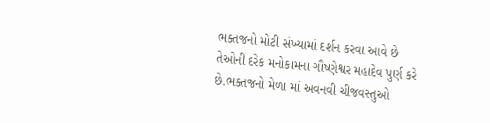ભક્તજનો મોટી સંખ્યામાં દર્શન કરવા આવે છે તેઓની દરેક મનોકામના ગૌષ્ણેશ્વર મહાદેવ પુર્ણ કરે છે.ભક્તજનો મેળા માં અવનવી ચીજવસ્તુઓ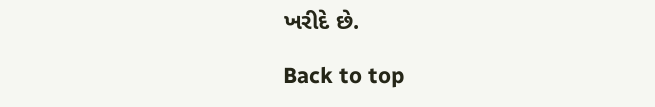ખરીદે છે.

Back to top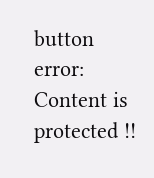button
error: Content is protected !!